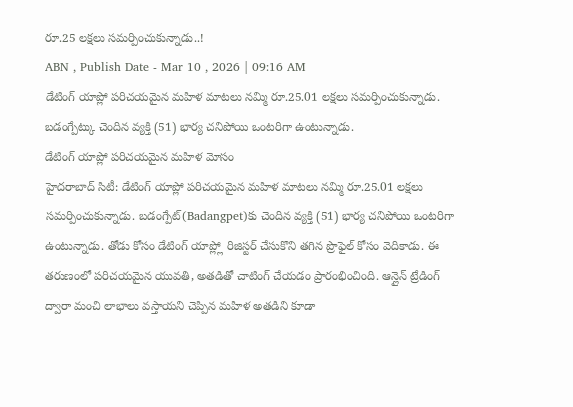రూ.25 లక్షలు సమర్పించుకున్నాడు..!
ABN , Publish Date - Mar 10 , 2026 | 09:16 AM
డేటింగ్ యాప్లో పరిచయమైన మహిళ మాటలు నమ్మి రూ.25.01 లక్షలు సమర్పించుకున్నాడు. బడంగ్పేట్కు చెందిన వ్యక్తి (51) భార్య చనిపోయి ఒంటరిగా ఉంటున్నాడు.
డేటింగ్ యాప్లో పరిచయమైన మహిళ మోసం
హైదరాబాద్ సిటీ: డేటింగ్ యాప్లో పరిచయమైన మహిళ మాటలు నమ్మి రూ.25.01 లక్షలు సమర్పించుకున్నాడు. బడంగ్పేట్(Badangpet)కు చెందిన వ్యక్తి (51) భార్య చనిపోయి ఒంటరిగా ఉంటున్నాడు. తోడు కోసం డేటింగ్ యాప్ల్లో రిజిస్టర్ చేసుకొని తగిన ప్రొఫైల్ కోసం వెదికాడు. ఈ తరుణంలో పరిచయమైన యువతి, అతడితో చాటింగ్ చేయడం ప్రారంభించింది. ఆన్లైన్ ట్రేడింగ్ ద్వారా మంచి లాభాలు వస్తాయని చెప్పిన మహిళ అతడిని కూడా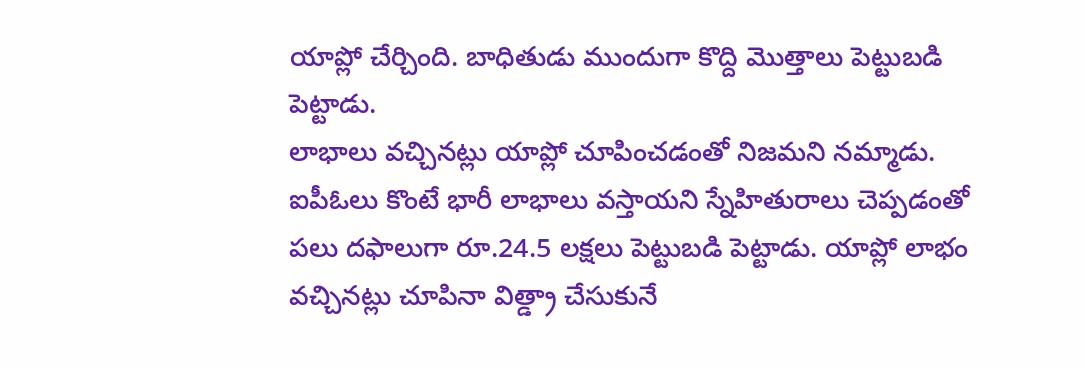యాప్లో చేర్చింది. బాధితుడు ముందుగా కొద్ది మొత్తాలు పెట్టుబడి పెట్టాడు.
లాభాలు వచ్చినట్లు యాప్లో చూపించడంతో నిజమని నమ్మాడు. ఐపీఓలు కొంటే భారీ లాభాలు వస్తాయని స్నేహితురాలు చెప్పడంతో పలు దఫాలుగా రూ.24.5 లక్షలు పెట్టుబడి పెట్టాడు. యాప్లో లాభం వచ్చినట్లు చూపినా విత్డ్రా చేసుకునే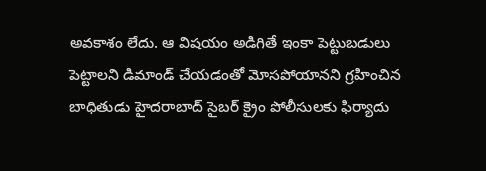అవకాశం లేదు. ఆ విషయం అడిగితే ఇంకా పెట్టుబడులు పెట్టాలని డిమాండ్ చేయడంతో మోసపోయానని గ్రహించిన బాధితుడు హైదరాబాద్ సైబర్ క్రైం పోలీసులకు ఫిర్యాదు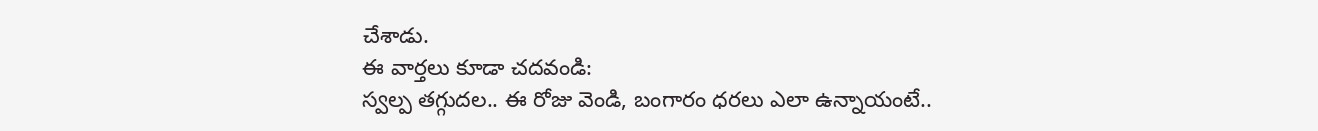చేశాడు.
ఈ వార్తలు కూడా చదవండి:
స్వల్ప తగ్గుదల.. ఈ రోజు వెండి, బంగారం ధరలు ఎలా ఉన్నాయంటే..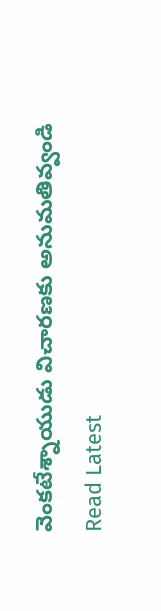వెంకటేశ్నాయుడు విచారణకు అనుమతివ్వండి
Read Latest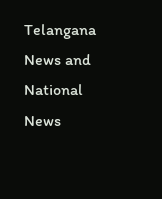Telangana News and National News